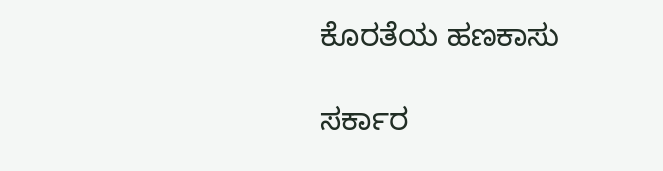ಕೊರತೆಯ ಹಣಕಾಸು

ಸರ್ಕಾರ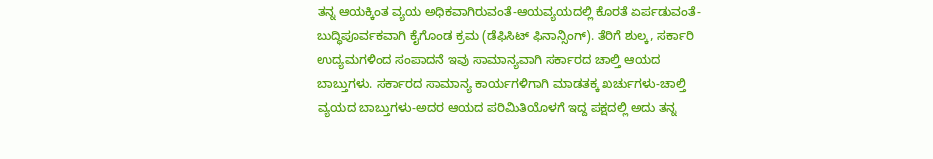ತನ್ನ ಆಯಕ್ಕಿಂತ ವ್ಯಯ ಅಧಿಕವಾಗಿರುವಂತೆ-ಆಯವ್ಯಯದಲ್ಲಿ ಕೊರತೆ ಏರ್ಪಡುವಂತೆ-ಬುದ್ಧಿಪೂರ್ವಕವಾಗಿ ಕೈಗೊಂಡ ಕ್ರಮ (ಡೆಫಿಸಿಟ್ ಫಿನಾನ್ಸಿಂಗ್). ತೆರಿಗೆ ಶುಲ್ಕ, ಸರ್ಕಾರಿ ಉದ್ಯಮಗಳಿಂದ ಸಂಪಾದನೆ ಇವು ಸಾಮಾನ್ಯವಾಗಿ ಸರ್ಕಾರದ ಚಾಲ್ತಿ ಆಯದ ಬಾಬ್ತುಗಳು. ಸರ್ಕಾರದ ಸಾಮಾನ್ಯ ಕಾರ್ಯಗಳಿಗಾಗಿ ಮಾಡತಕ್ಕ ಖರ್ಚುಗಳು-ಚಾಲ್ತಿ ವ್ಯಯದ ಬಾಬ್ತುಗಳು-ಅದರ ಆಯದ ಪರಿಮಿತಿಯೊಳಗೆ ಇದ್ದ ಪಕ್ಷದಲ್ಲಿ ಅದು ತನ್ನ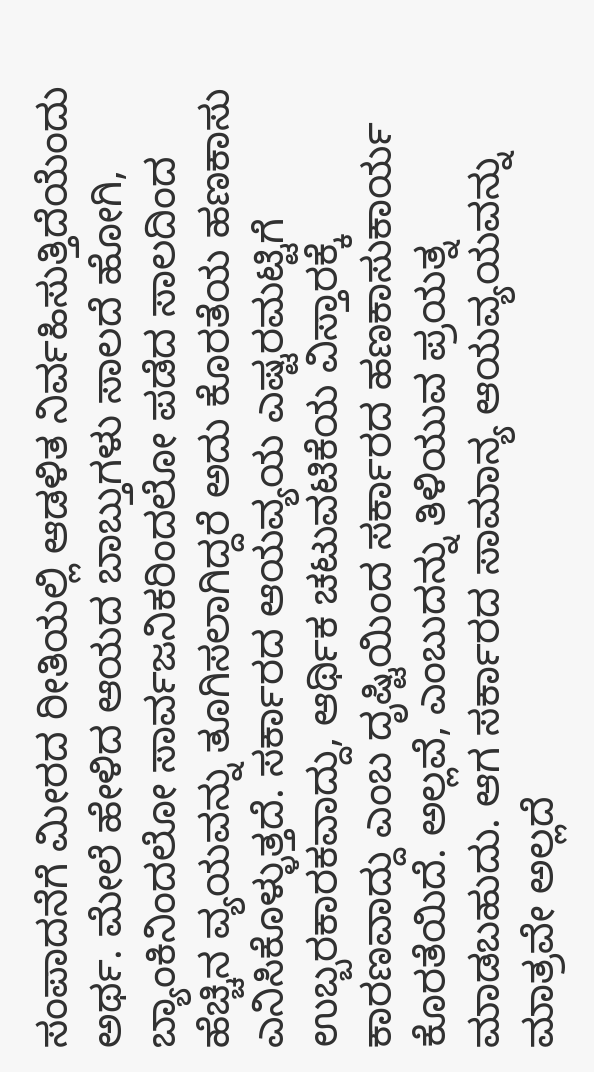ಸಂಪಾದನೆಗೆ ಮೀರದ ರೀತಿಯಲ್ಲಿ ಆಡಳಿತ ನಿರ್ವಹಿಸುತ್ತಿದೆಯೆಂದು ಅರ್ಥ. ಮೇಲೆ ಹೇಳಿದ ಆಯದ ಬಾಬ್ತುಗಳು ಸಾಲದೆ ಹೋಗಿ, ಬ್ಯಾಂಕಿನಿಂದಲೋ ಸಾರ್ವಜನಿಕರಿಂದಲೋ ಪಡೆದ ಸಾಲದಿಂದ ಹೆಚ್ಚಿನ ವ್ಯಯವನ್ನು ತೂಗಿಸಲಾಗಿದ್ದರೆ ಅದು ಕೊರತೆಯ ಹಣಕಾಸು ಎನಿಸಿಕೊಳ್ಳುತ್ತದೆ. ಸರ್ಕಾರದ ಆಯವ್ಯಯ ಎಷ್ಟರಮಟ್ಟಿಗೆ ಉಬ್ಬರಕಾರಕವಾದ್ದು, ಆರ್ಥಿಕ ಚಟುವಟಿಕೆಯ ವಿಸ್ತಾರಕ್ಕೆ ಕಾರಣವಾದ್ದು ಎಂಬ ದೃಷ್ಟಿಯಿಂದ ಸರ್ಕಾರದ ಹಣಕಾಸುಕಾರ್ಯ ಕೊರತೆಯಿದೆ. ಅಲ್ಲವೆ, ಎಂಬುದನ್ನು ತಿಳಿಯುವ ಪ್ರಯತ್ನ ಮಾಡಬಹುದು. ಆಗ ಸರ್ಕಾರದ ಸಾಮಾನ್ಯ ಆಯವ್ಯಯವನ್ನು ಮಾತ್ರವೇ ಅಲ್ಲದೆ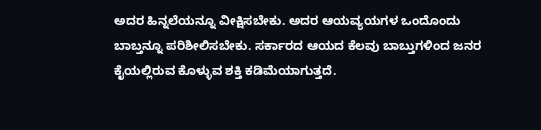ಅದರ ಹಿನ್ನಲೆಯನ್ನೂ ವೀಕ್ಷಿಸಬೇಕು. ಅದರ ಆಯವ್ಯಯಗಳ ಒಂದೊಂದು ಬಾಬ್ತನ್ನೂ ಪರಿಶೀಲಿಸಬೇಕು. ಸರ್ಕಾರದ ಆಯದ ಕೆಲವು ಬಾಬ್ತುಗಳಿಂದ ಜನರ ಕೈಯಲ್ಲಿರುವ ಕೊಳ್ಳುವ ಶಕ್ತಿ ಕಡಿಮೆಯಾಗುತ್ತದೆ.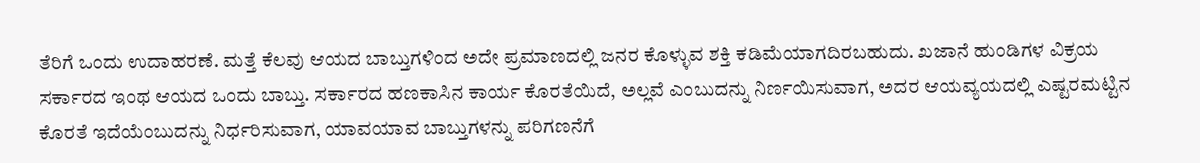ತೆರಿಗೆ ಒಂದು ಉದಾಹರಣೆ. ಮತ್ತೆ ಕೆಲವು ಆಯದ ಬಾಬ್ತುಗಳಿಂದ ಅದೇ ಪ್ರಮಾಣದಲ್ಲಿ ಜನರ ಕೊಳ್ಳುವ ಶಕ್ತಿ ಕಡಿಮೆಯಾಗದಿರಬಹುದು. ಖಜಾನೆ ಹುಂಡಿಗಳ ವಿಕ್ರಯ ಸರ್ಕಾರದ ಇಂಥ ಆಯದ ಒಂದು ಬಾಬ್ತು. ಸರ್ಕಾರದ ಹಣಕಾಸಿನ ಕಾರ್ಯ ಕೊರತೆಯಿದೆ, ಅಲ್ಲವೆ ಎಂಬುದನ್ನು ನಿರ್ಣಯಿಸುವಾಗ, ಅದರ ಆಯವ್ಯಯದಲ್ಲಿ ಎಷ್ಟರಮಟ್ಟಿನ ಕೊರತೆ ಇದೆಯೆಂಬುದನ್ನು ನಿರ್ಧರಿಸುವಾಗ, ಯಾವಯಾವ ಬಾಬ್ತುಗಳನ್ನು ಪರಿಗಣನೆಗೆ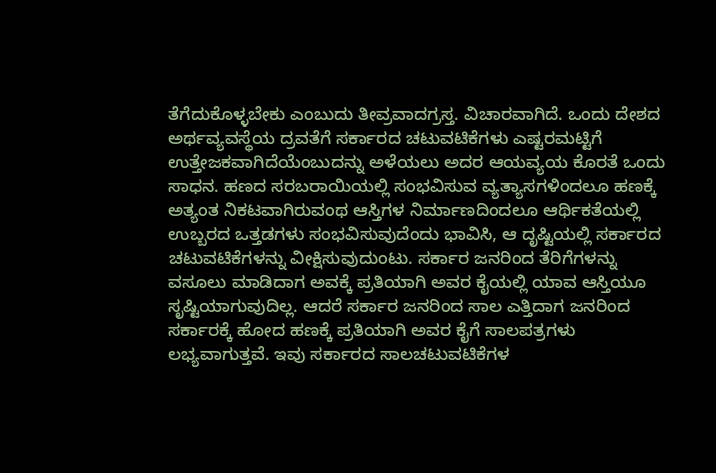ತೆಗೆದುಕೊಳ್ಳಬೇಕು ಎಂಬುದು ತೀವ್ರವಾದಗ್ರಸ್ತ. ವಿಚಾರವಾಗಿದೆ. ಒಂದು ದೇಶದ ಅರ್ಥವ್ಯವಸ್ಥೆಯ ದ್ರವತೆಗೆ ಸರ್ಕಾರದ ಚಟುವಟಿಕೆಗಳು ಎಷ್ಟರಮಟ್ಟಿಗೆ ಉತ್ತೇಜಕವಾಗಿದೆಯೆಂಬುದನ್ನು ಅಳೆಯಲು ಅದರ ಆಯವ್ಯಯ ಕೊರತೆ ಒಂದು ಸಾಧನ. ಹಣದ ಸರಬರಾಯಿಯಲ್ಲಿ ಸಂಭವಿಸುವ ವ್ಯತ್ಯಾಸಗಳಿಂದಲೂ ಹಣಕ್ಕೆ ಅತ್ಯಂತ ನಿಕಟವಾಗಿರುವಂಥ ಆಸ್ತಿಗಳ ನಿರ್ಮಾಣದಿಂದಲೂ ಆರ್ಥಿಕತೆಯಲ್ಲಿ ಉಬ್ಬರದ ಒತ್ತಡಗಳು ಸಂಭವಿಸುವುದೆಂದು ಭಾವಿಸಿ, ಆ ದೃಷ್ಟಿಯಲ್ಲಿ ಸರ್ಕಾರದ ಚಟುವಟಿಕೆಗಳನ್ನು ವೀಕ್ಷಿಸುವುದುಂಟು. ಸರ್ಕಾರ ಜನರಿಂದ ತೆರಿಗೆಗಳನ್ನು ವಸೂಲು ಮಾಡಿದಾಗ ಅವಕ್ಕೆ ಪ್ರತಿಯಾಗಿ ಅವರ ಕೈಯಲ್ಲಿ ಯಾವ ಆಸ್ತಿಯೂ ಸೃಷ್ಟಿಯಾಗುವುದಿಲ್ಲ. ಆದರೆ ಸರ್ಕಾರ ಜನರಿಂದ ಸಾಲ ಎತ್ತಿದಾಗ ಜನರಿಂದ ಸರ್ಕಾರಕ್ಕೆ ಹೋದ ಹಣಕ್ಕೆ ಪ್ರತಿಯಾಗಿ ಅವರ ಕೈಗೆ ಸಾಲಪತ್ರಗಳು ಲಭ್ಯವಾಗುತ್ತವೆ. ಇವು ಸರ್ಕಾರದ ಸಾಲಚಟುವಟಿಕೆಗಳ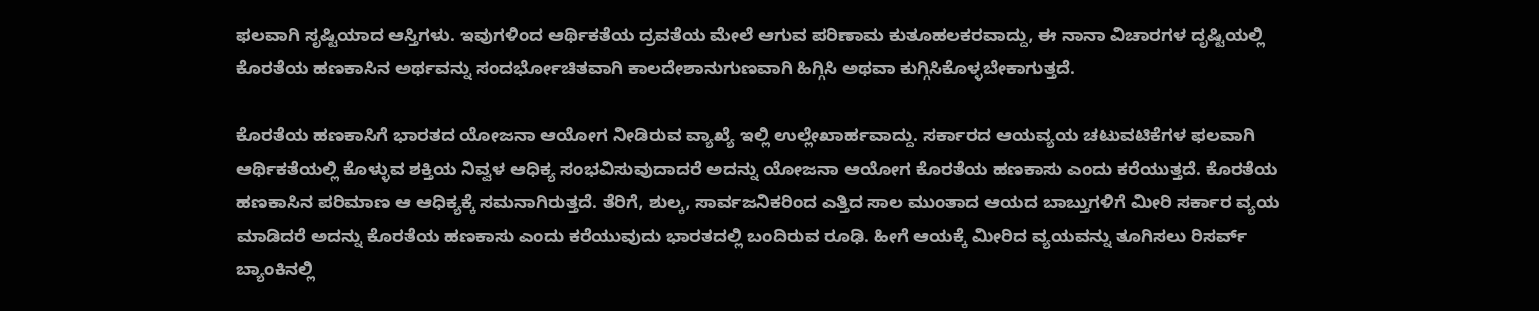ಫಲವಾಗಿ ಸೃಷ್ಟಿಯಾದ ಆಸ್ತಿಗಳು. ಇವುಗಳಿಂದ ಆರ್ಥಿಕತೆಯ ದ್ರವತೆಯ ಮೇಲೆ ಆಗುವ ಪರಿಣಾಮ ಕುತೂಹಲಕರವಾದ್ದು, ಈ ನಾನಾ ವಿಚಾರಗಳ ದೃಷ್ಟಿಯಲ್ಲಿ ಕೊರತೆಯ ಹಣಕಾಸಿನ ಅರ್ಥವನ್ನು ಸಂದರ್ಭೋಚಿತವಾಗಿ ಕಾಲದೇಶಾನುಗುಣವಾಗಿ ಹಿಗ್ಗಿಸಿ ಅಥವಾ ಕುಗ್ಗಿಸಿಕೊಳ್ಳಬೇಕಾಗುತ್ತದೆ.

ಕೊರತೆಯ ಹಣಕಾಸಿಗೆ ಭಾರತದ ಯೋಜನಾ ಆಯೋಗ ನೀಡಿರುವ ವ್ಯಾಖ್ಯೆ ಇಲ್ಲಿ ಉಲ್ಲೇಖಾರ್ಹವಾದ್ದು. ಸರ್ಕಾರದ ಆಯವ್ಯಯ ಚಟುವಟಿಕೆಗಳ ಫಲವಾಗಿ ಆರ್ಥಿಕತೆಯಲ್ಲಿ ಕೊಳ್ಳುವ ಶಕ್ತಿಯ ನಿವ್ವಳ ಆಧಿಕ್ಯ ಸಂಭವಿಸುವುದಾದರೆ ಅದನ್ನು ಯೋಜನಾ ಆಯೋಗ ಕೊರತೆಯ ಹಣಕಾಸು ಎಂದು ಕರೆಯುತ್ತದೆ. ಕೊರತೆಯ ಹಣಕಾಸಿನ ಪರಿಮಾಣ ಆ ಆಧಿಕ್ಯಕ್ಕೆ ಸಮನಾಗಿರುತ್ತದೆ. ತೆರಿಗೆ, ಶುಲ್ಕ, ಸಾರ್ವಜನಿಕರಿಂದ ಎತ್ತಿದ ಸಾಲ ಮುಂತಾದ ಆಯದ ಬಾಬ್ತುಗಳಿಗೆ ಮೀರಿ ಸರ್ಕಾರ ವ್ಯಯ ಮಾಡಿದರೆ ಅದನ್ನು ಕೊರತೆಯ ಹಣಕಾಸು ಎಂದು ಕರೆಯುವುದು ಭಾರತದಲ್ಲಿ ಬಂದಿರುವ ರೂಢಿ. ಹೀಗೆ ಆಯಕ್ಕೆ ಮೀರಿದ ವ್ಯಯವನ್ನು ತೂಗಿಸಲು ರಿಸರ್ವ್ ಬ್ಯಾಂಕಿನಲ್ಲಿ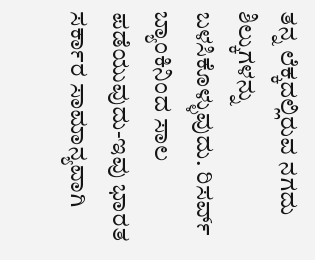ತನ್ನ ಲೆಕ್ಕದಲ್ಲಿರುವ ನಗದು ಶಿಲ್ಕುಗಳನ್ನು ಬಳಸಿಕೊಳ್ಳುವುದು. ರಿಸರ್ವ್ ಬ್ಯಾಂಕಿನಿಂದ ಸಾಲ ಪಡೆಯುವುದು-ಇವು ಭಾರತ ಸರ್ಕಾರ ಸಾಮಾನ್ಯವಾಗಿ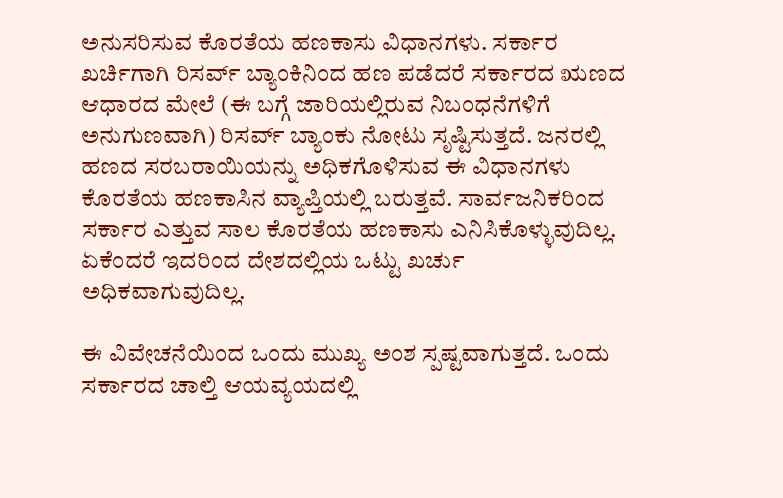ಅನುಸರಿಸುವ ಕೊರತೆಯ ಹಣಕಾಸು ವಿಧಾನಗಳು. ಸರ್ಕಾರ ಖರ್ಚಿಗಾಗಿ ರಿಸರ್ವ್ ಬ್ಯಾಂಕಿನಿಂದ ಹಣ ಪಡೆದರೆ ಸರ್ಕಾರದ ಋಣದ ಆಧಾರದ ಮೇಲೆ (ಈ ಬಗ್ಗೆ ಜಾರಿಯಲ್ಲಿರುವ ನಿಬಂಧನೆಗಳಿಗೆ ಅನುಗುಣವಾಗಿ) ರಿಸರ್ವ್ ಬ್ಯಾಂಕು ನೋಟು ಸೃಷ್ಟಿಸುತ್ತದೆ. ಜನರಲ್ಲಿ ಹಣದ ಸರಬರಾಯಿಯನ್ನು ಅಧಿಕಗೊಳಿಸುವ ಈ ವಿಧಾನಗಳು ಕೊರತೆಯ ಹಣಕಾಸಿನ ವ್ಯಾಪ್ತಿಯಲ್ಲಿ ಬರುತ್ತವೆ. ಸಾರ್ವಜನಿಕರಿಂದ ಸರ್ಕಾರ ಎತ್ತುವ ಸಾಲ ಕೊರತೆಯ ಹಣಕಾಸು ಎನಿಸಿಕೊಳ್ಳುವುದಿಲ್ಲ. ಏಕೆಂದರೆ ಇದರಿಂದ ದೇಶದಲ್ಲಿಯ ಒಟ್ಟು ಖರ್ಚು ಅಧಿಕವಾಗುವುದಿಲ್ಲ.

ಈ ವಿವೇಚನೆಯಿಂದ ಒಂದು ಮುಖ್ಯ ಅಂಶ ಸ್ಪಷ್ಟವಾಗುತ್ತದೆ. ಒಂದು ಸರ್ಕಾರದ ಚಾಲ್ತಿ ಆಯವ್ಯಯದಲ್ಲಿ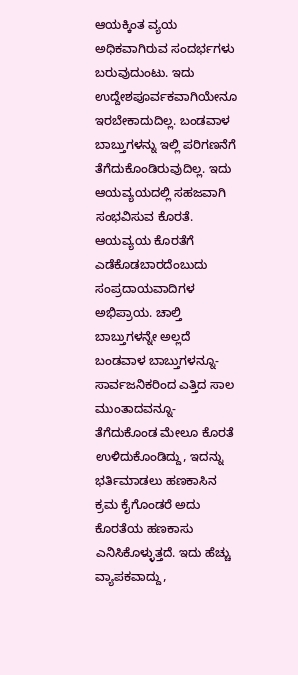ಆಯಕ್ಕಿಂತ ವ್ಯಯ ಅಧಿಕವಾಗಿರುವ ಸಂದರ್ಭಗಳು ಬರುವುದುಂಟು. ಇದು ಉದ್ದೇಶಪೂರ್ವಕವಾಗಿಯೇನೂ ಇರಬೇಕಾದುದಿಲ್ಲ. ಬಂಡವಾಳ ಬಾಬ್ತುಗಳನ್ನು ಇಲ್ಲಿ ಪರಿಗಣನೆಗೆ ತೆಗೆದುಕೊಂಡಿರುವುದಿಲ್ಲ. ಇದು ಆಯವ್ಯಯದಲ್ಲಿ ಸಹಜವಾಗಿ ಸಂಭವಿಸುವ ಕೊರತೆ. ಆಯವ್ಯಯ ಕೊರತೆಗೆ ಎಡೆಕೊಡಬಾರದೆಂಬುದು ಸಂಪ್ರದಾಯವಾದಿಗಳ ಅಭಿಪ್ರಾಯ. ಚಾಲ್ತಿ ಬಾಬ್ತುಗಳನ್ನೇ ಅಲ್ಲದೆ ಬಂಡವಾಳ ಬಾಬ್ತುಗಳನ್ನೂ-ಸಾರ್ವಜನಿಕರಿಂದ ಎತ್ತಿದ ಸಾಲ ಮುಂತಾದವನ್ನೂ-ತೆಗೆದುಕೊಂಡ ಮೇಲೂ ಕೊರತೆ ಉಳಿದುಕೊಂಡಿದ್ದು, ಇದನ್ನು ಭರ್ತಿಮಾಡಲು ಹಣಕಾಸಿನ ಕ್ರಮ ಕೈಗೊಂಡರೆ ಅದು ಕೊರತೆಯ ಹಣಕಾಸು ಎನಿಸಿಕೊಳ್ಳುತ್ತದೆ. ಇದು ಹೆಚ್ಚು ವ್ಯಾಪಕವಾದ್ದು,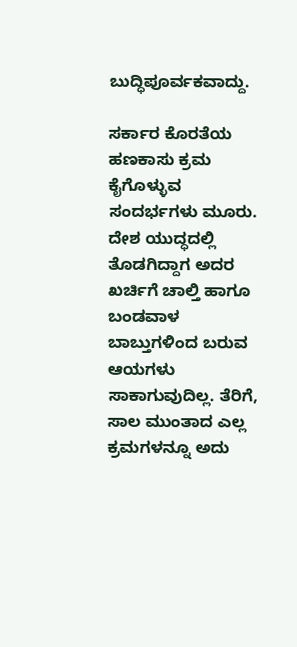ಬುದ್ಧಿಪೂರ್ವಕವಾದ್ದು.

ಸರ್ಕಾರ ಕೊರತೆಯ ಹಣಕಾಸು ಕ್ರಮ ಕೈಗೊಳ್ಳುವ ಸಂದರ್ಭಗಳು ಮೂರು. ದೇಶ ಯುದ್ಧದಲ್ಲಿ ತೊಡಗಿದ್ದಾಗ ಅದರ ಖರ್ಚಿಗೆ ಚಾಲ್ತಿ ಹಾಗೂ ಬಂಡವಾಳ ಬಾಬ್ತುಗಳಿಂದ ಬರುವ ಆಯಗಳು ಸಾಕಾಗುವುದಿಲ್ಲ. ತೆರಿಗೆ, ಸಾಲ ಮುಂತಾದ ಎಲ್ಲ ಕ್ರಮಗಳನ್ನೂ ಅದು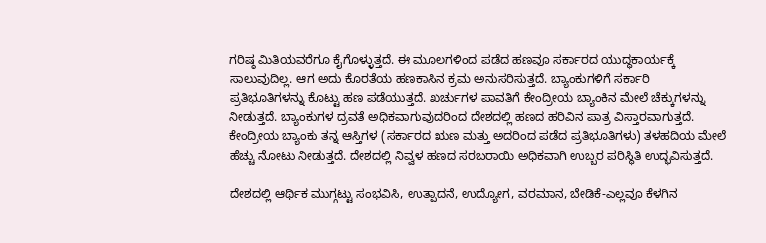ಗರಿಷ್ಠ ಮಿತಿಯವರೆಗೂ ಕೈಗೊಳ್ಳುತ್ತದೆ. ಈ ಮೂಲಗಳಿಂದ ಪಡೆದ ಹಣವೂ ಸರ್ಕಾರದ ಯುದ್ಧಕಾರ್ಯಕ್ಕೆ ಸಾಲುವುದಿಲ್ಲ. ಆಗ ಅದು ಕೊರತೆಯ ಹಣಕಾಸಿನ ಕ್ರಮ ಅನುಸರಿಸುತ್ತದೆ. ಬ್ಯಾಂಕುಗಳಿಗೆ ಸರ್ಕಾರಿ ಪ್ರತಿಭೂತಿಗಳನ್ನು ಕೊಟ್ಟು ಹಣ ಪಡೆಯುತ್ತದೆ. ಖರ್ಚುಗಳ ಪಾವತಿಗೆ ಕೇಂದ್ರೀಯ ಬ್ಯಾಂಕಿನ ಮೇಲೆ ಚೆಕ್ಕುಗಳನ್ನು ನೀಡುತ್ತದೆ. ಬ್ಯಾಂಕುಗಳ ದ್ರವತೆ ಅಧಿಕವಾಗುವುದರಿಂದ ದೇಶದಲ್ಲಿ ಹಣದ ಹರಿವಿನ ಪಾತ್ರ ವಿಸ್ತಾರವಾಗುತ್ತದೆ. ಕೇಂದ್ರೀಯ ಬ್ಯಾಂಕು ತನ್ನ ಆಸ್ತಿಗಳ (ಸರ್ಕಾರದ ಋಣ ಮತ್ತು ಅದರಿಂದ ಪಡೆದ ಪ್ರತಿಭೂತಿಗಳು) ತಳಹದಿಯ ಮೇಲೆ ಹೆಚ್ಚು ನೋಟು ನೀಡುತ್ತದೆ. ದೇಶದಲ್ಲಿ ನಿವ್ವಳ ಹಣದ ಸರಬರಾಯಿ ಅಧಿಕವಾಗಿ ಉಬ್ಬರ ಪರಿಸ್ಥಿತಿ ಉದ್ಭವಿಸುತ್ತದೆ.

ದೇಶದಲ್ಲಿ ಆರ್ಥಿಕ ಮುಗ್ಗಟ್ಟು ಸಂಭವಿಸಿ, ಉತ್ಪಾದನೆ, ಉದ್ಯೋಗ, ವರಮಾನ, ಬೇಡಿಕೆ-ಎಲ್ಲವೂ ಕೆಳಗಿನ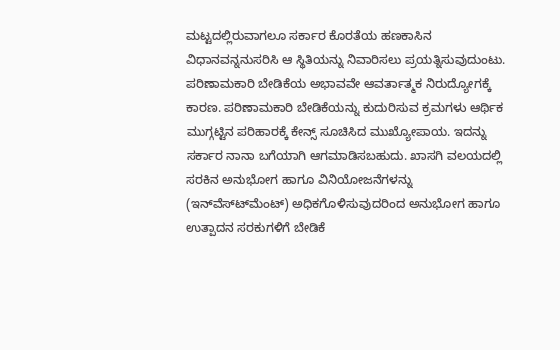ಮಟ್ಟದಲ್ಲಿರುವಾಗಲೂ ಸರ್ಕಾರ ಕೊರತೆಯ ಹಣಕಾಸಿನ ವಿಧಾನವನ್ನನುಸರಿಸಿ ಆ ಸ್ಥಿತಿಯನ್ನು ನಿವಾರಿಸಲು ಪ್ರಯತ್ನಿಸುವುದುಂಟು. ಪರಿಣಾಮಕಾರಿ ಬೇಡಿಕೆಯ ಅಭಾವವೇ ಆವರ್ತಾತ್ಮಕ ನಿರುದ್ಯೋಗಕ್ಕೆ ಕಾರಣ. ಪರಿಣಾಮಕಾರಿ ಬೇಡಿಕೆಯನ್ನು ಕುದುರಿಸುವ ಕ್ರಮಗಳು ಆರ್ಥಿಕ ಮುಗ್ಗಟ್ಟಿನ ಪರಿಹಾರಕ್ಕೆ ಕೇನ್ಸ್ ಸೂಚಿಸಿದ ಮುಖ್ಯೋಪಾಯ. ಇದನ್ನು ಸರ್ಕಾರ ನಾನಾ ಬಗೆಯಾಗಿ ಆಗಮಾಡಿಸಬಹುದು. ಖಾಸಗಿ ವಲಯದಲ್ಲಿ ಸರಕಿನ ಅನುಭೋಗ ಹಾಗೂ ವಿನಿಯೋಜನೆಗಳನ್ನು (ಇನ್‍ವೆಸ್ಟ್‍ಮೆಂಟ್) ಅಧಿಕಗೊಳಿಸುವುದರಿಂದ ಅನುಭೋಗ ಹಾಗೂ ಉತ್ಪಾದನ ಸರಕುಗಳಿಗೆ ಬೇಡಿಕೆ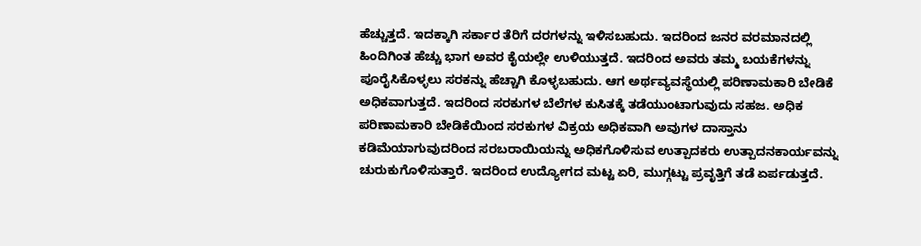ಹೆಚ್ಚುತ್ತದೆ. ಇದಕ್ಕಾಗಿ ಸರ್ಕಾರ ತೆರಿಗೆ ದರಗಳನ್ನು ಇಳಿಸಬಹುದು. ಇದರಿಂದ ಜನರ ವರಮಾನದಲ್ಲಿ ಹಿಂದಿಗಿಂತ ಹೆಚ್ಚು ಭಾಗ ಅವರ ಕೈಯಲ್ಲೇ ಉಳಿಯುತ್ತದೆ. ಇದರಿಂದ ಅವರು ತಮ್ಮ ಬಯಕೆಗಳನ್ನು ಪೂರೈಸಿಕೊಳ್ಳಲು ಸರಕನ್ನು ಹೆಚ್ಚಾಗಿ ಕೊಳ್ಳಬಹುದು. ಆಗ ಅರ್ಥವ್ಯವಸ್ಥೆಯಲ್ಲಿ ಪರಿಣಾಮಕಾರಿ ಬೇಡಿಕೆ ಅಧಿಕವಾಗುತ್ತದೆ. ಇದರಿಂದ ಸರಕುಗಳ ಬೆಲೆಗಳ ಕುಸಿತಕ್ಕೆ ತಡೆಯುಂಟಾಗುವುದು ಸಹಜ. ಅಧಿಕ ಪರಿಣಾಮಕಾರಿ ಬೇಡಿಕೆಯಿಂದ ಸರಕುಗಳ ವಿಕ್ರಯ ಅಧಿಕವಾಗಿ ಅವುಗಳ ದಾಸ್ತಾನು ಕಡಿಮೆಯಾಗುವುದರಿಂದ ಸರಬರಾಯಿಯನ್ನು ಅಧಿಕಗೊಳಿಸುವ ಉತ್ಪಾದಕರು ಉತ್ಪಾದನಕಾರ್ಯವನ್ನು ಚುರುಕುಗೊಳಿಸುತ್ತಾರೆ. ಇದರಿಂದ ಉದ್ಯೋಗದ ಮಟ್ಟ ಏರಿ, ಮುಗ್ಗಟ್ಟು ಪ್ರವೃತ್ತಿಗೆ ತಡೆ ಏರ್ಪಡುತ್ತದೆ.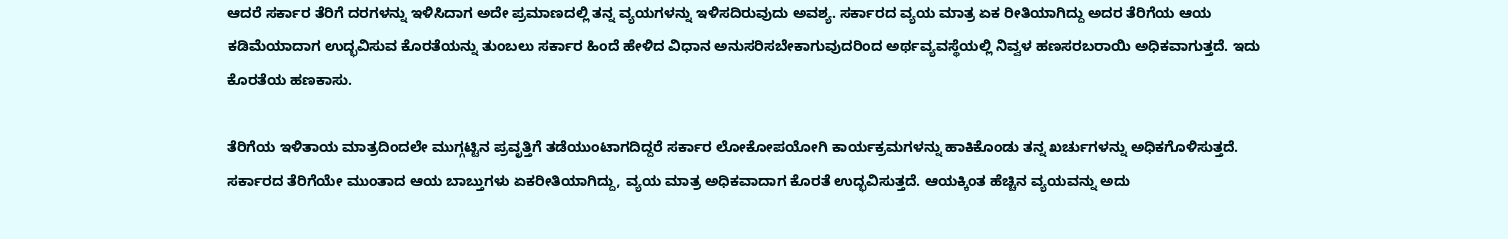ಆದರೆ ಸರ್ಕಾರ ತೆರಿಗೆ ದರಗಳನ್ನು ಇಳಿಸಿದಾಗ ಅದೇ ಪ್ರಮಾಣದಲ್ಲಿ ತನ್ನ ವ್ಯಯಗಳನ್ನು ಇಳಿಸದಿರುವುದು ಅವಶ್ಯ. ಸರ್ಕಾರದ ವ್ಯಯ ಮಾತ್ರ ಏಕ ರೀತಿಯಾಗಿದ್ದು ಅದರ ತೆರಿಗೆಯ ಆಯ ಕಡಿಮೆಯಾದಾಗ ಉದ್ಭವಿಸುವ ಕೊರತೆಯನ್ನು ತುಂಬಲು ಸರ್ಕಾರ ಹಿಂದೆ ಹೇಳಿದ ವಿಧಾನ ಅನುಸರಿಸಬೇಕಾಗುವುದರಿಂದ ಅರ್ಥವ್ಯವಸ್ಥೆಯಲ್ಲಿ ನಿವ್ವಳ ಹಣಸರಬರಾಯಿ ಅಧಿಕವಾಗುತ್ತದೆ. ಇದು ಕೊರತೆಯ ಹಣಕಾಸು.

ತೆರಿಗೆಯ ಇಳಿತಾಯ ಮಾತ್ರದಿಂದಲೇ ಮುಗ್ಗಟ್ಟಿನ ಪ್ರವೃತ್ತಿಗೆ ತಡೆಯುಂಟಾಗದಿದ್ದರೆ ಸರ್ಕಾರ ಲೋಕೋಪಯೋಗಿ ಕಾರ್ಯಕ್ರಮಗಳನ್ನು ಹಾಕಿಕೊಂಡು ತನ್ನ ಖರ್ಚುಗಳನ್ನು ಅಧಿಕಗೊಳಿಸುತ್ತದೆ. ಸರ್ಕಾರದ ತೆರಿಗೆಯೇ ಮುಂತಾದ ಆಯ ಬಾಬ್ತುಗಳು ಏಕರೀತಿಯಾಗಿದ್ದು, ವ್ಯಯ ಮಾತ್ರ ಅಧಿಕವಾದಾಗ ಕೊರತೆ ಉದ್ಭವಿಸುತ್ತದೆ. ಆಯಕ್ಕಿಂತ ಹೆಚ್ಚಿನ ವ್ಯಯವನ್ನು ಅದು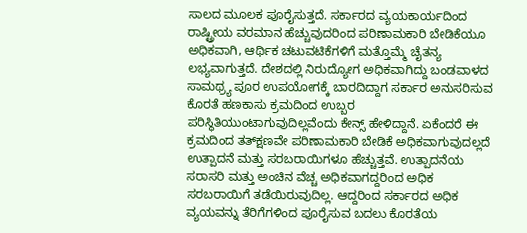ಸಾಲದ ಮೂಲಕ ಪೂರೈಸುತ್ತದೆ. ಸರ್ಕಾರದ ವ್ಯಯಕಾರ್ಯದಿಂದ ರಾಷ್ಟ್ರೀಯ ವರಮಾನ ಹೆಚ್ಚುವುದರಿಂದ ಪರಿಣಾಮಕಾರಿ ಬೇಡಿಕೆಯೂ ಅಧಿಕವಾಗಿ, ಆರ್ಥಿಕ ಚಟುವಟಿಕೆಗಳಿಗೆ ಮತ್ತೊಮ್ಮೆ ಚೈತನ್ಯ ಲಭ್ಯವಾಗುತ್ತದೆ. ದೇಶದಲ್ಲಿ ನಿರುದ್ಯೋಗ ಅಧಿಕವಾಗಿದ್ದು ಬಂಡವಾಳದ ಸಾಮಥ್ರ್ಯ ಪೂರ ಉಪಯೋಗಕ್ಕೆ ಬಾರದಿದ್ದಾಗ ಸರ್ಕಾರ ಅನುಸರಿಸುವ ಕೊರತೆ ಹಣಕಾಸು ಕ್ರಮದಿಂದ ಉಬ್ಬರ ಪರಿಸ್ಥಿತಿಯುಂಟಾಗುವುದಿಲ್ಲವೆಂದು ಕೇನ್ಸ್ ಹೇಳಿದ್ದಾನೆ. ಏಕೆಂದರೆ ಈ ಕ್ರಮದಿಂದ ತತ್‍ಕ್ಷಣವೇ ಪರಿಣಾಮಕಾರಿ ಬೇಡಿಕೆ ಅಧಿಕವಾಗುವುದಲ್ಲದೆ ಉತ್ಪಾದನೆ ಮತ್ತು ಸರಬರಾಯಿಗಳೂ ಹೆಚ್ಚುತ್ತವೆ. ಉತ್ಪಾದನೆಯ ಸರಾಸರಿ ಮತ್ತು ಅಂಚಿನ ವೆಚ್ಚ ಅಧಿಕವಾಗದ್ದರಿಂದ ಅಧಿಕ ಸರಬರಾಯಿಗೆ ತಡೆಯಿರುವುದಿಲ್ಲ. ಆದ್ದರಿಂದ ಸರ್ಕಾರದ ಅಧಿಕ ವ್ಯಯವನ್ನು ತೆರಿಗೆಗಳಿಂದ ಪೂರೈಸುವ ಬದಲು ಕೊರತೆಯ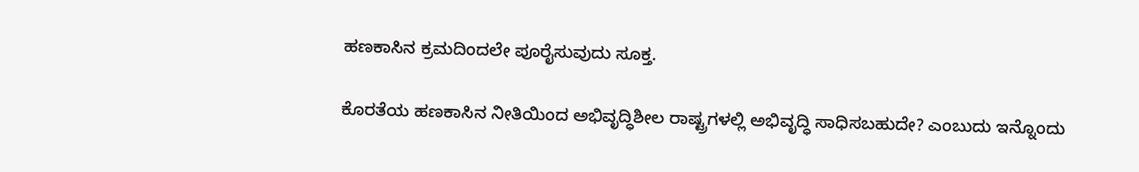ಹಣಕಾಸಿನ ಕ್ರಮದಿಂದಲೇ ಪೂರೈಸುವುದು ಸೂಕ್ತ.

ಕೊರತೆಯ ಹಣಕಾಸಿನ ನೀತಿಯಿಂದ ಅಭಿವೃದ್ಧಿಶೀಲ ರಾಷ್ಟ್ರಗಳಲ್ಲಿ ಅಭಿವೃದ್ಧಿ ಸಾಧಿಸಬಹುದೇ? ಎಂಬುದು ಇನ್ನೊಂದು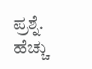ಪ್ರಶ್ನೆ. ಹೆಚ್ಚು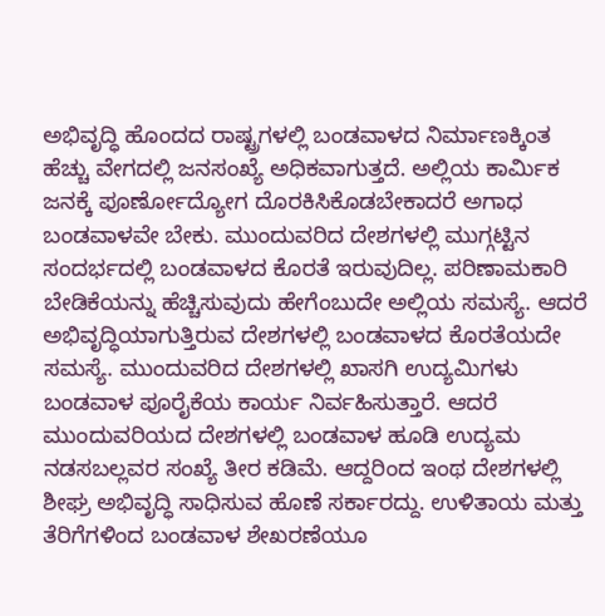ಅಭಿವೃದ್ಧಿ ಹೊಂದದ ರಾಷ್ಟ್ರಗಳಲ್ಲಿ ಬಂಡವಾಳದ ನಿರ್ಮಾಣಕ್ಕಿಂತ ಹೆಚ್ಚು ವೇಗದಲ್ಲಿ ಜನಸಂಖ್ಯೆ ಅಧಿಕವಾಗುತ್ತದೆ. ಅಲ್ಲಿಯ ಕಾರ್ಮಿಕ ಜನಕ್ಕೆ ಪೂರ್ಣೋದ್ಯೋಗ ದೊರಕಿಸಿಕೊಡಬೇಕಾದರೆ ಅಗಾಧ ಬಂಡವಾಳವೇ ಬೇಕು. ಮುಂದುವರಿದ ದೇಶಗಳಲ್ಲಿ ಮುಗ್ಗಟ್ಟಿನ ಸಂದರ್ಭದಲ್ಲಿ ಬಂಡವಾಳದ ಕೊರತೆ ಇರುವುದಿಲ್ಲ. ಪರಿಣಾಮಕಾರಿ ಬೇಡಿಕೆಯನ್ನು ಹೆಚ್ಚಿಸುವುದು ಹೇಗೆಂಬುದೇ ಅಲ್ಲಿಯ ಸಮಸ್ಯೆ. ಆದರೆ ಅಭಿವೃದ್ಧಿಯಾಗುತ್ತಿರುವ ದೇಶಗಳಲ್ಲಿ ಬಂಡವಾಳದ ಕೊರತೆಯದೇ ಸಮಸ್ಯೆ. ಮುಂದುವರಿದ ದೇಶಗಳಲ್ಲಿ ಖಾಸಗಿ ಉದ್ಯಮಿಗಳು ಬಂಡವಾಳ ಪೂರೈಕೆಯ ಕಾರ್ಯ ನಿರ್ವಹಿಸುತ್ತಾರೆ. ಆದರೆ ಮುಂದುವರಿಯದ ದೇಶಗಳಲ್ಲಿ ಬಂಡವಾಳ ಹೂಡಿ ಉದ್ಯಮ ನಡಸಬಲ್ಲವರ ಸಂಖ್ಯೆ ತೀರ ಕಡಿಮೆ. ಆದ್ದರಿಂದ ಇಂಥ ದೇಶಗಳಲ್ಲಿ ಶೀಘ್ರ ಅಭಿವೃದ್ಧಿ ಸಾಧಿಸುವ ಹೊಣೆ ಸರ್ಕಾರದ್ದು. ಉಳಿತಾಯ ಮತ್ತು ತೆರಿಗೆಗಳಿಂದ ಬಂಡವಾಳ ಶೇಖರಣೆಯೂ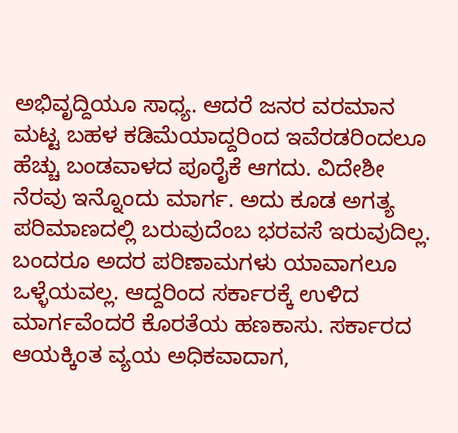ಅಭಿವೃದ್ದಿಯೂ ಸಾಧ್ಯ. ಆದರೆ ಜನರ ವರಮಾನ ಮಟ್ಟ ಬಹಳ ಕಡಿಮೆಯಾದ್ದರಿಂದ ಇವೆರಡರಿಂದಲೂ ಹೆಚ್ಚು ಬಂಡವಾಳದ ಪೂರೈಕೆ ಆಗದು. ವಿದೇಶೀ ನೆರವು ಇನ್ನೊಂದು ಮಾರ್ಗ. ಅದು ಕೂಡ ಅಗತ್ಯ ಪರಿಮಾಣದಲ್ಲಿ ಬರುವುದೆಂಬ ಭರವಸೆ ಇರುವುದಿಲ್ಲ. ಬಂದರೂ ಅದರ ಪರಿಣಾಮಗಳು ಯಾವಾಗಲೂ ಒಳ್ಳೆಯವಲ್ಲ. ಆದ್ದರಿಂದ ಸರ್ಕಾರಕ್ಕೆ ಉಳಿದ ಮಾರ್ಗವೆಂದರೆ ಕೊರತೆಯ ಹಣಕಾಸು. ಸರ್ಕಾರದ ಆಯಕ್ಕಿಂತ ವ್ಯಯ ಅಧಿಕವಾದಾಗ,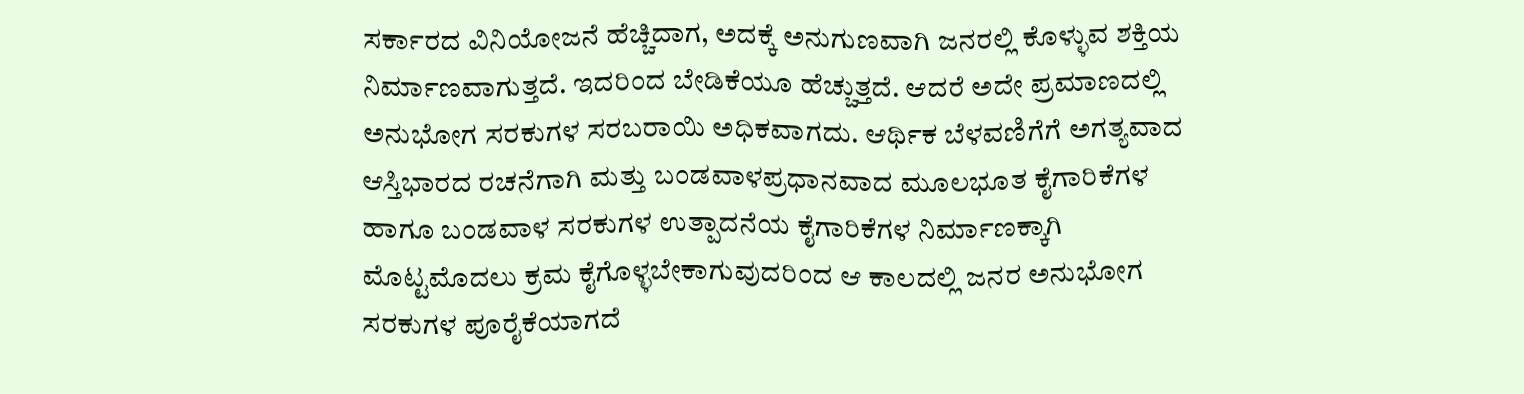ಸರ್ಕಾರದ ವಿನಿಯೋಜನೆ ಹೆಚ್ಚಿದಾಗ, ಅದಕ್ಕೆ ಅನುಗುಣವಾಗಿ ಜನರಲ್ಲಿ ಕೊಳ್ಳುವ ಶಕ್ತಿಯ ನಿರ್ಮಾಣವಾಗುತ್ತದೆ. ಇದರಿಂದ ಬೇಡಿಕೆಯೂ ಹೆಚ್ಚುತ್ತದೆ. ಆದರೆ ಅದೇ ಪ್ರಮಾಣದಲ್ಲಿ ಅನುಭೋಗ ಸರಕುಗಳ ಸರಬರಾಯಿ ಅಧಿಕವಾಗದು. ಆರ್ಥಿಕ ಬೆಳವಣಿಗೆಗೆ ಅಗತ್ಯವಾದ ಆಸ್ತಿಭಾರದ ರಚನೆಗಾಗಿ ಮತ್ತು ಬಂಡವಾಳಪ್ರಧಾನವಾದ ಮೂಲಭೂತ ಕೈಗಾರಿಕೆಗಳ ಹಾಗೂ ಬಂಡವಾಳ ಸರಕುಗಳ ಉತ್ಪಾದನೆಯ ಕೈಗಾರಿಕೆಗಳ ನಿರ್ಮಾಣಕ್ಕಾಗಿ ಮೊಟ್ಟಮೊದಲು ಕ್ರಮ ಕೈಗೊಳ್ಳಬೇಕಾಗುವುದರಿಂದ ಆ ಕಾಲದಲ್ಲಿ ಜನರ ಅನುಭೋಗ ಸರಕುಗಳ ಪೂರೈಕೆಯಾಗದೆ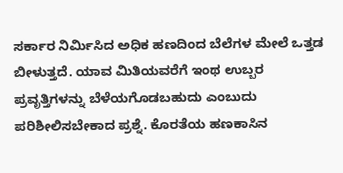ಸರ್ಕಾರ ನಿರ್ಮಿಸಿದ ಅಧಿಕ ಹಣದಿಂದ ಬೆಲೆಗಳ ಮೇಲೆ ಒತ್ತಡ ಬೀಳುತ್ತದೆ. ಯಾವ ಮಿತಿಯವರೆಗೆ ಇಂಥ ಉಬ್ಬರ ಪ್ರವೃತ್ತಿಗಳನ್ನು ಬೆಳೆಯಗೊಡಬಹುದು ಎಂಬುದು ಪರಿಶೀಲಿಸಬೇಕಾದ ಪ್ರಶ್ನೆ. ಕೊರತೆಯ ಹಣಕಾಸಿನ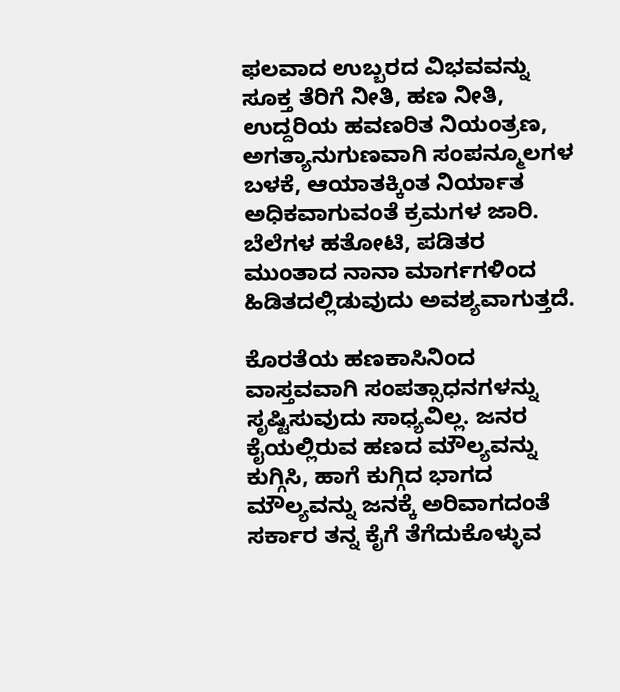ಫಲವಾದ ಉಬ್ಬರದ ವಿಭವವನ್ನು ಸೂಕ್ತ ತೆರಿಗೆ ನೀತಿ, ಹಣ ನೀತಿ, ಉದ್ದರಿಯ ಹವಣರಿತ ನಿಯಂತ್ರಣ, ಅಗತ್ಯಾನುಗುಣವಾಗಿ ಸಂಪನ್ಮೂಲಗಳ ಬಳಕೆ, ಆಯಾತಕ್ಕಿಂತ ನಿರ್ಯಾತ ಅಧಿಕವಾಗುವಂತೆ ಕ್ರಮಗಳ ಜಾರಿ. ಬೆಲೆಗಳ ಹತೋಟಿ, ಪಡಿತರ ಮುಂತಾದ ನಾನಾ ಮಾರ್ಗಗಳಿಂದ ಹಿಡಿತದಲ್ಲಿಡುವುದು ಅವಶ್ಯವಾಗುತ್ತದೆ.

ಕೊರತೆಯ ಹಣಕಾಸಿನಿಂದ ವಾಸ್ತವವಾಗಿ ಸಂಪತ್ಸಾಧನಗಳನ್ನು ಸೃಷ್ಟಿಸುವುದು ಸಾಧ್ಯವಿಲ್ಲ. ಜನರ ಕೈಯಲ್ಲಿರುವ ಹಣದ ಮೌಲ್ಯವನ್ನು ಕುಗ್ಗಿಸಿ, ಹಾಗೆ ಕುಗ್ಗಿದ ಭಾಗದ ಮೌಲ್ಯವನ್ನು ಜನಕ್ಕೆ ಅರಿವಾಗದಂತೆ ಸರ್ಕಾರ ತನ್ನ ಕೈಗೆ ತೆಗೆದುಕೊಳ್ಳುವ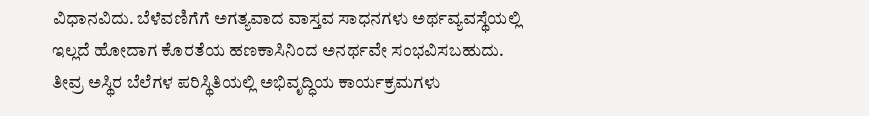ವಿಧಾನವಿದು. ಬೆಳೆವಣಿಗೆಗೆ ಅಗತ್ಯವಾದ ವಾಸ್ತವ ಸಾಧನಗಳು ಅರ್ಥವ್ಯವಸ್ಥೆಯಲ್ಲಿ ಇಲ್ಲದೆ ಹೋದಾಗ ಕೊರತೆಯ ಹಣಕಾಸಿನಿಂದ ಅನರ್ಥವೇ ಸಂಭವಿಸಬಹುದು. ತೀವ್ರ ಅಸ್ಥಿರ ಬೆಲೆಗಳ ಪರಿಸ್ಥಿತಿಯಲ್ಲಿ ಅಭಿವೃದ್ಧಿಯ ಕಾರ್ಯಕ್ರಮಗಳು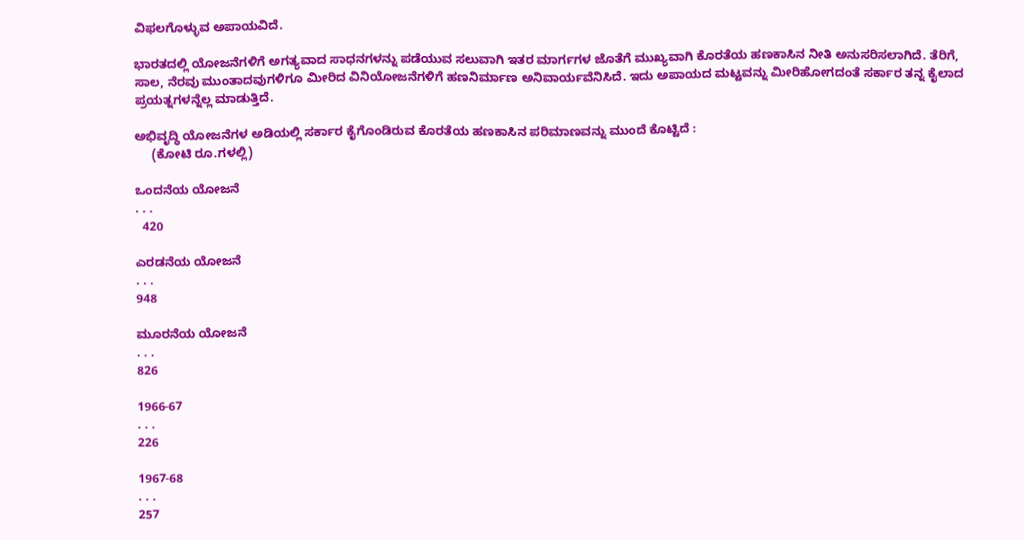ವಿಫಲಗೊಳ್ಳುವ ಅಪಾಯವಿದೆ.

ಭಾರತದಲ್ಲಿ ಯೋಜನೆಗಳಿಗೆ ಅಗತ್ಯವಾದ ಸಾಧನಗಳನ್ನು ಪಡೆಯುವ ಸಲುವಾಗಿ ಇತರ ಮಾರ್ಗಗಳ ಜೊತೆಗೆ ಮುಖ್ಯವಾಗಿ ಕೊರತೆಯ ಹಣಕಾಸಿನ ನೀತಿ ಅನುಸರಿಸಲಾಗಿದೆ. ತೆರಿಗೆ, ಸಾಲ, ನೆರವು ಮುಂತಾದವುಗಳಿಗೂ ಮೀರಿದ ವಿನಿಯೋಜನೆಗಳಿಗೆ ಹಣನಿರ್ಮಾಣ ಅನಿವಾರ್ಯವೆನಿಸಿದೆ. ಇದು ಅಪಾಯದ ಮಟ್ಟವನ್ನು ಮೀರಿಹೋಗದಂತೆ ಸರ್ಕಾರ ತನ್ನ ಕೈಲಾದ ಪ್ರಯತ್ನಗಳನ್ನೆಲ್ಲ ಮಾಡುತ್ತಿದೆ.

ಅಭಿವೃದ್ಧಿ ಯೋಜನೆಗಳ ಅಡಿಯಲ್ಲಿ ಸರ್ಕಾರ ಕೈಗೊಂಡಿರುವ ಕೊರತೆಯ ಹಣಕಾಸಿನ ಪರಿಮಾಣವನ್ನು ಮುಂದೆ ಕೊಟ್ಟಿದೆ :
     (ಕೋಟಿ ರೂ.ಗಳಲ್ಲಿ)

ಒಂದನೆಯ ಯೋಜನೆ
. . .
  420

ಎರಡನೆಯ ಯೋಜನೆ
. . .
948

ಮೂರನೆಯ ಯೋಜನೆ
. . .
826

1966-67
. . .
226

1967-68
. . .
257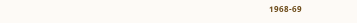1968-69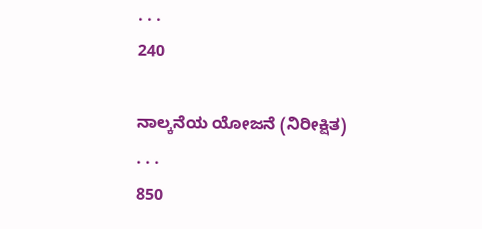. . .
240

ನಾಲ್ಕನೆಯ ಯೋಜನೆ (ನಿರೀಕ್ಷಿತ)
. . .
850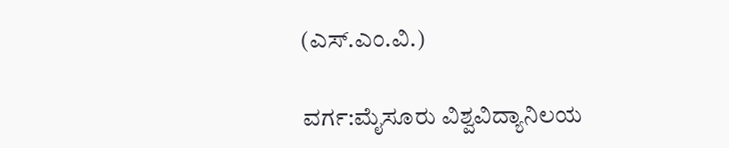(ಎಸ್.ಎಂ.ವಿ.)

ವರ್ಗ:ಮೈಸೂರು ವಿಶ್ವವಿದ್ಯಾನಿಲಯ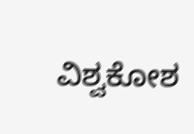ವಿಶ್ವಕೋಶ